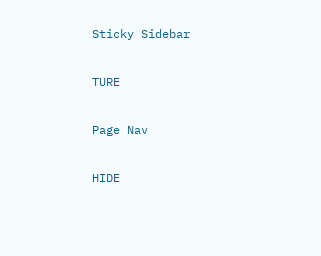Sticky Sidebar

TURE

Page Nav

HIDE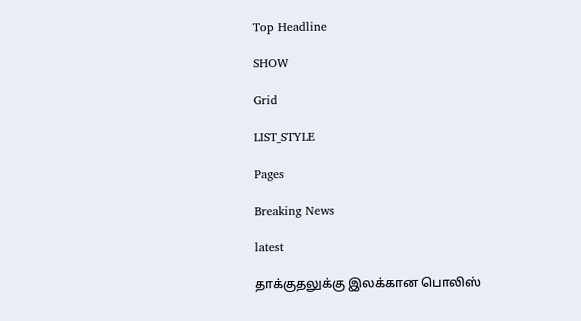Top Headline

SHOW

Grid

LIST_STYLE

Pages

Breaking News

latest

தாக்குதலுக்கு இலக்கான பொலிஸ்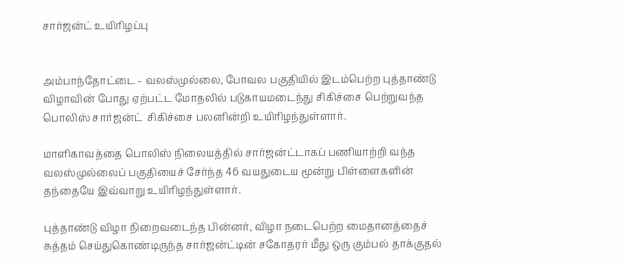சார்ஜன்ட் உயிரிழப்பு


அம்பாந்தோட்டை - வலஸ்முல்லை, போவல பகுதியில் இடம்பெற்ற புத்தாண்டு விழாவின் போது ஏற்பட்ட மோதலில் படுகாயமடைந்து சிகிச்சை பெற்றுவந்த பொலிஸ் சார்ஜன்ட்  சிகிச்சை பலனின்றி உயிரிழந்துள்ளார்.

மாளிகாவத்தை பொலிஸ் நிலையத்தில் சார்ஜன்ட்டாகப் பணியாற்றி வந்த வலஸ்முல்லைப் பகுதியைச் சேர்ந்த 46 வயதுடைய மூன்று பிள்ளைகளின் தந்தையே இவ்வாறு உயிரிழந்துள்ளார்.

புத்தாண்டு விழா நிறைவடைந்த பின்னர், விழா நடைபெற்ற மைதானத்தைச் சுத்தம் செய்துகொண்டிருந்த சார்ஜன்ட்டின் சகோதரர் மீது ஒரு கும்பல் தாக்குதல்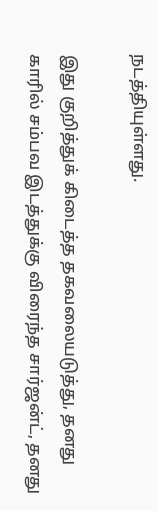நடத்தியுள்ளது.

இது குறித்துக் கிடைத்த தகவலையடுத்து, தனது காரில் சம்பவ இடத்துக்கு விரைந்த சார்ஜன்ட், தனது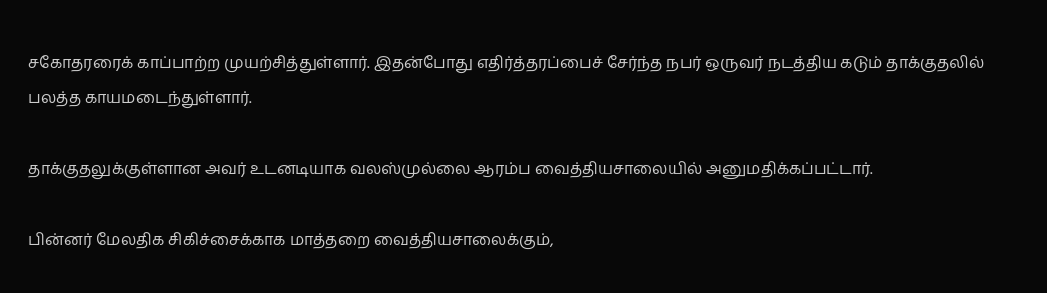சகோதரரைக் காப்பாற்ற முயற்சித்துள்ளார். இதன்போது எதிர்த்தரப்பைச் சேர்ந்த நபர் ஒருவர் நடத்திய கடும் தாக்குதலில் பலத்த காயமடைந்துள்ளார்.

தாக்குதலுக்குள்ளான அவர் உடனடியாக வலஸ்முல்லை ஆரம்ப வைத்தியசாலையில் அனுமதிக்கப்பட்டார்.

பின்னர் மேலதிக சிகிச்சைக்காக மாத்தறை வைத்தியசாலைக்கும்,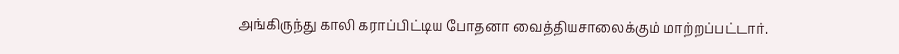அங்கிருந்து காலி கராப்பிட்டிய போதனா வைத்தியசாலைக்கும் மாற்றப்பட்டார்.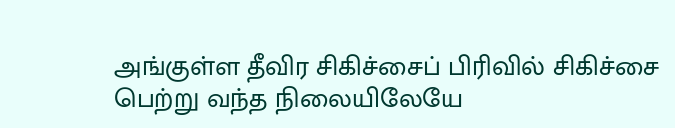அங்குள்ள தீவிர சிகிச்சைப் பிரிவில் சிகிச்சை பெற்று வந்த நிலையிலேயே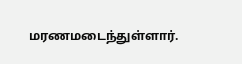மரணமடைந்துள்ளார்.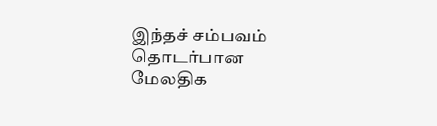இந்தச் சம்பவம் தொடர்பான மேலதிக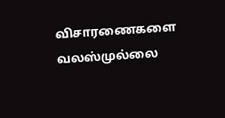விசாரணைகளை வலஸ்முல்லை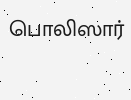பொலிஸார்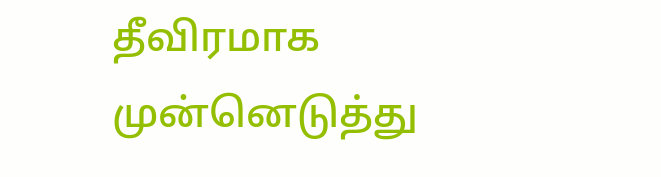தீவிரமாக முன்னெடுத்து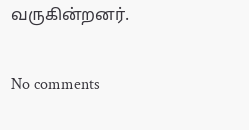வருகின்றனர்.

No comments